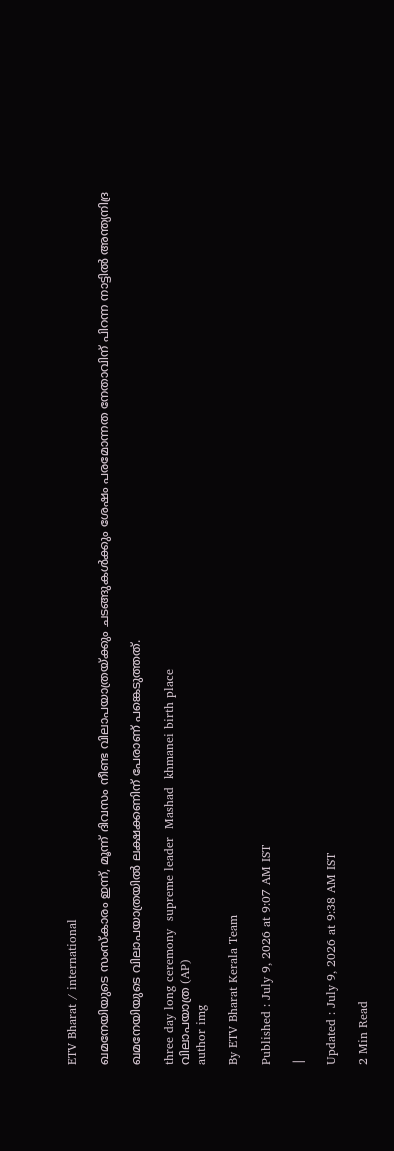ETV Bharat / international

ഖമനേയിയുടെ സംസ്‌കാരം ഇന്ന്, മൂന്ന് ദിവസം നീണ്ട വിലാപയാത്രയ്ക്കും ചടങ്ങുകള്‍ക്കും ശേഷം പരമോന്നത നേതാവിന് പിറന്ന നാട്ടില്‍ അന്ത്യനിദ്ര

ഖമനേയിയുടെ വിലാപയാത്രയില്‍ ലക്ഷക്കണിന് പേരാണ് പങ്കെടുത്തത്.

three day long ceremony  supreme leader  Mashad  khmanei birth place
വിലാപയാത്ര (AP)
author img

By ETV Bharat Kerala Team

Published : July 9, 2026 at 9:07 AM IST

|

Updated : July 9, 2026 at 9:38 AM IST

2 Min Read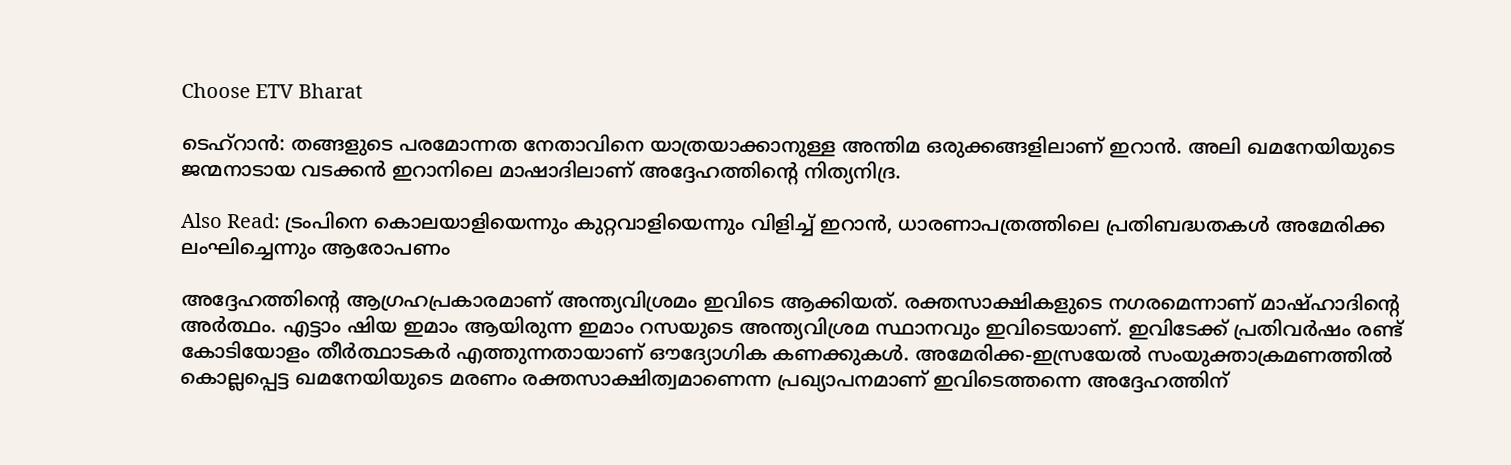Choose ETV Bharat

ടെഹ്‌റാന്‍: തങ്ങളുടെ പരമോന്നത നേതാവിനെ യാത്രയാക്കാനുള്ള അന്തിമ ഒരുക്കങ്ങളിലാണ് ഇറാന്‍. അലി ഖമനേയിയുടെ ജന്മനാടായ വടക്കന്‍ ഇറാനിലെ മാഷാദിലാണ് അദ്ദേഹത്തിന്‍റെ നിത്യനിദ്ര.

Also Read: ട്രംപിനെ കൊലയാളിയെന്നും കുറ്റവാളിയെന്നും വിളിച്ച് ഇറാന്‍, ധാരണാപത്രത്തിലെ പ്രതിബദ്ധതകള്‍ അമേരിക്ക ലംഘിച്ചെന്നും ആരോപണം

അദ്ദേഹത്തിന്‍റെ ആഗ്രഹപ്രകാരമാണ് അന്ത്യവിശ്രമം ഇവിടെ ആക്കിയത്. രക്തസാക്ഷികളുടെ നഗരമെന്നാണ് മാഷ്ഹാദിന്‍റെ അര്‍ത്ഥം. എട്ടാം ഷിയ ഇമാം ആയിരുന്ന ഇമാം റസയുടെ അന്ത്യവിശ്രമ സ്ഥാനവും ഇവിടെയാണ്. ഇവിടേക്ക് പ്രതിവര്‍ഷം രണ്ട് കോടിയോളം തീര്‍ത്ഥാടകര്‍ എത്തുന്നതായാണ് ഔദ്യോഗിക കണക്കുകള്‍. അമേരിക്ക-ഇസ്രയേല്‍ സംയുക്താക്രമണത്തില്‍ കൊല്ലപ്പെട്ട ഖമനേയിയുടെ മരണം രക്തസാക്ഷിത്വമാണെന്ന പ്രഖ്യാപനമാണ് ഇവിടെത്തന്നെ അദ്ദേഹത്തിന്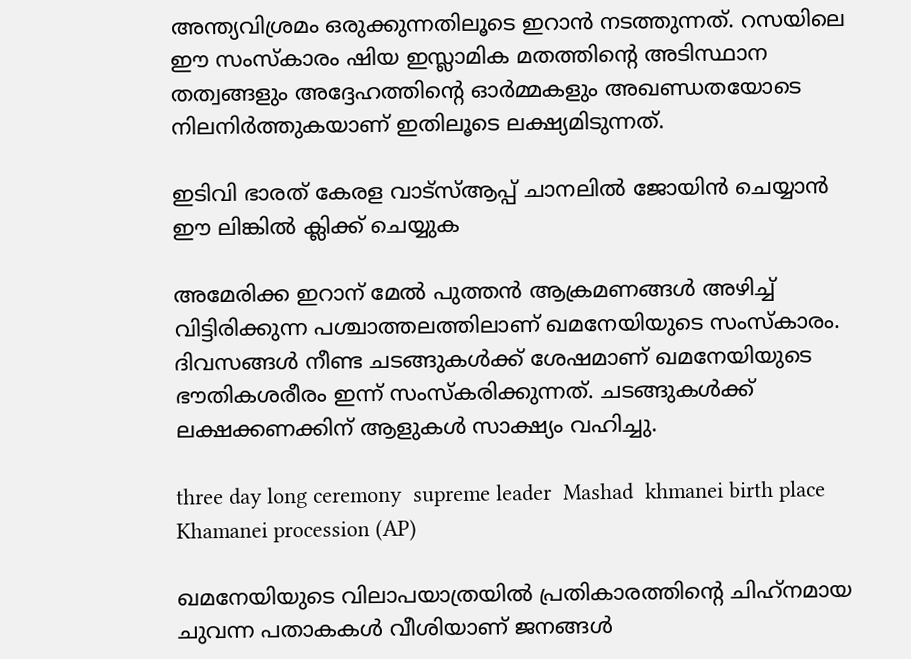അന്ത്യവിശ്രമം ഒരുക്കുന്നതിലൂടെ ഇറാന്‍ നടത്തുന്നത്. റസയിലെ ഈ സംസ്‌കാരം ഷിയ ഇസ്ലാമിക മതത്തിന്‍റെ അടിസ്ഥാന തത്വങ്ങളും അദ്ദേഹത്തിന്‍റെ ഓര്‍മ്മകളും അഖണ്ഡതയോടെ നിലനിര്‍ത്തുകയാണ് ഇതിലൂടെ ലക്ഷ്യമിടുന്നത്.

ഇടിവി ഭാരത് കേരള വാട്‌സ്‌ആപ്പ് ചാനലില്‍ ജോയിന്‍ ചെയ്യാന്‍ ഈ ലിങ്കില്‍ ക്ലിക്ക് ചെയ്യുക

അമേരിക്ക ഇറാന് മേല്‍ പുത്തന്‍ ആക്രമണങ്ങള്‍ അഴിച്ച് വിട്ടിരിക്കുന്ന പശ്ചാത്തലത്തിലാണ് ഖമനേയിയുടെ സംസ്‌കാരം. ദിവസങ്ങള്‍ നീണ്ട ചടങ്ങുകള്‍ക്ക് ശേഷമാണ് ഖമനേയിയുടെ ഭൗതികശരീരം ഇന്ന് സംസ്‌കരിക്കുന്നത്. ചടങ്ങുകള്‍ക്ക് ലക്ഷക്കണക്കിന് ആളുകള്‍ സാക്ഷ്യം വഹിച്ചു.

three day long ceremony  supreme leader  Mashad  khmanei birth place
Khamanei procession (AP)

ഖമനേയിയുടെ വിലാപയാത്രയില്‍ പ്രതികാരത്തിന്‍റെ ചിഹ്‌നമായ ചുവന്ന പതാകകള്‍ വീശിയാണ് ജനങ്ങള്‍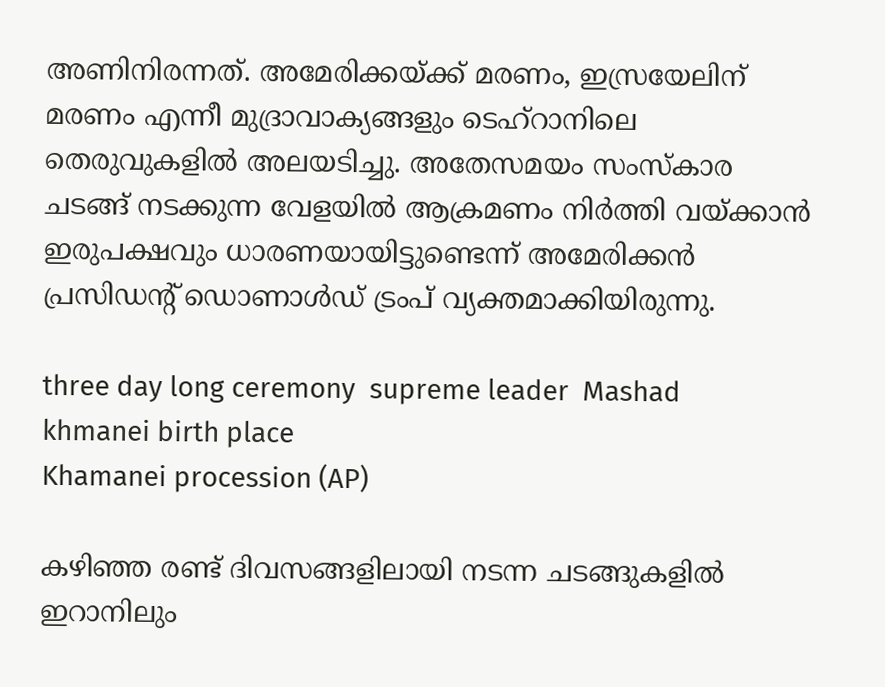അണിനിരന്നത്. അമേരിക്കയ്ക്ക് മരണം, ഇസ്രയേലിന് മരണം എന്നീ മുദ്രാവാക്യങ്ങളും ടെഹ്‌റാനിലെ തെരുവുകളില്‍ അലയടിച്ചു. അതേസമയം സംസ്‌കാര ചടങ്ങ് നടക്കുന്ന വേളയില്‍ ആക്രമണം നിര്‍ത്തി വയ്ക്കാന്‍ ഇരുപക്ഷവും ധാരണയായിട്ടുണ്ടെന്ന് അമേരിക്കന്‍ പ്രസിഡന്‍റ് ഡൊണാള്‍ഡ് ട്രംപ് വ്യക്തമാക്കിയിരുന്നു.

three day long ceremony  supreme leader  Mashad  khmanei birth place
Khamanei procession (AP)

കഴിഞ്ഞ രണ്ട് ദിവസങ്ങളിലായി നടന്ന ചടങ്ങുകളില്‍ ഇറാനിലും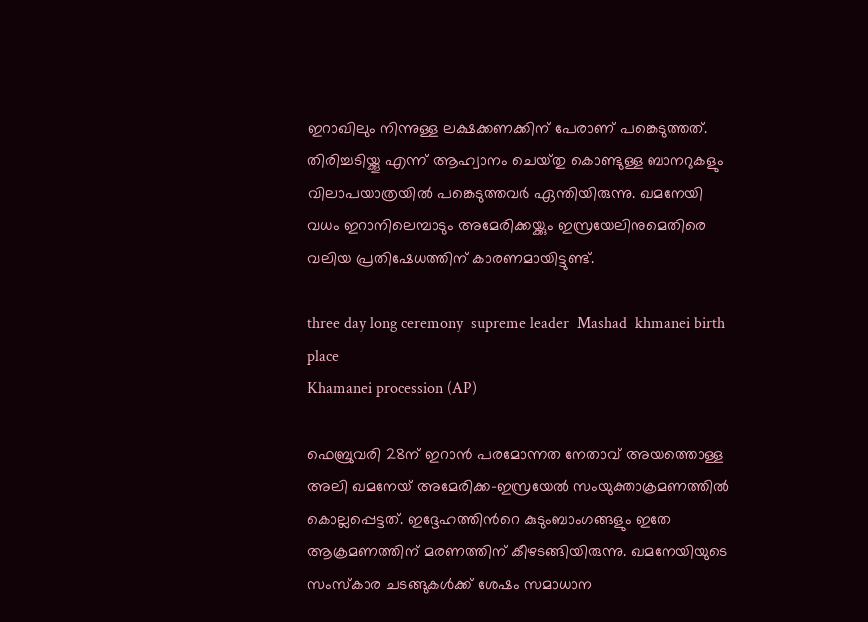ഇറാഖിലും നിന്നുള്ള ലക്ഷക്കണക്കിന് പേരാണ് പങ്കെടുത്തത്. തിരിച്ചടിയ്ക്കൂ എന്ന് ആഹ്വാനം ചെയ്‌തു കൊണ്ടുള്ള ബാനറുകളും വിലാപയാത്രയില്‍ പങ്കെടുത്തവര്‍ ഏന്തിയിരുന്നു. ഖമനേയി വധം ഇറാനിലെമ്പാടും അമേരിക്കയ്ക്കും ഇസ്രയേലിനുമെതിരെ വലിയ പ്രതിഷേധത്തിന് കാരണമായിട്ടുണ്ട്.

three day long ceremony  supreme leader  Mashad  khmanei birth place
Khamanei procession (AP)

ഫെബ്രുവരി 28ന് ഇറാന്‍ പരമോന്നത നേതാവ് അയത്തൊള്ള അലി ഖമനേയ് അമേരിക്ക-ഇസ്രയേല്‍ സംയുക്താക്രമണത്തില്‍ കൊല്ലപ്പെട്ടത്. ഇദ്ദേഹത്തിന്‍റെ കുടുംബാംഗങ്ങളും ഇതേ ആക്രമണത്തിന് മരണത്തിന് കീഴടങ്ങിയിരുന്നു. ഖമനേയിയുടെ സംസ്‌കാര ചടങ്ങുകള്‍ക്ക് ശേഷം സമാധാന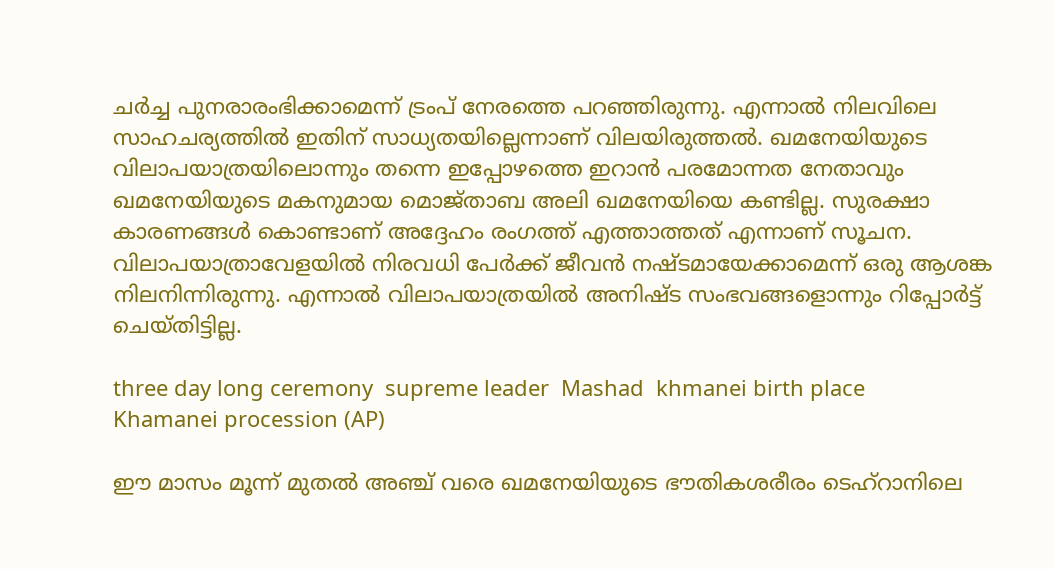ചര്‍ച്ച പുനരാരംഭിക്കാമെന്ന് ട്രംപ് നേരത്തെ പറഞ്ഞിരുന്നു. എന്നാല്‍ നിലവിലെ സാഹചര്യത്തില്‍ ഇതിന് സാധ്യതയില്ലെന്നാണ് വിലയിരുത്തല്‍. ഖമനേയിയുടെ വിലാപയാത്രയിലൊന്നും തന്നെ ഇപ്പോഴത്തെ ഇറാന്‍ പരമോന്നത നേതാവും ഖമനേയിയുടെ മകനുമായ മൊജ്‌താബ അലി ഖമനേയിയെ കണ്ടില്ല. സുരക്ഷാ കാരണങ്ങള്‍ കൊണ്ടാണ് അദ്ദേഹം രംഗത്ത് എത്താത്തത് എന്നാണ് സൂചന. വിലാപയാത്രാവേളയില്‍ നിരവധി പേര്‍ക്ക് ജീവന്‍ നഷ്‌ടമായേക്കാമെന്ന് ഒരു ആശങ്ക നിലനിന്നിരുന്നു. എന്നാല്‍ വിലാപയാത്രയില്‍ അനിഷ്‌ട സംഭവങ്ങളൊന്നും റിപ്പോര്‍ട്ട് ചെയ്‌തിട്ടില്ല.

three day long ceremony  supreme leader  Mashad  khmanei birth place
Khamanei procession (AP)

ഈ മാസം മൂന്ന് മുതല്‍ അഞ്ച് വരെ ഖമനേയിയുടെ ഭൗതികശരീരം ടെഹ്‌റാനിലെ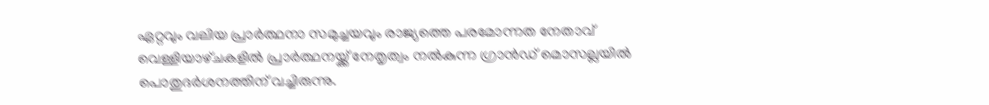ഏറ്റവും വലിയ പ്രാര്‍ത്ഥനാ സമുച്ചയവും രാജ്യത്തെ പരമോന്നത നേതാവ് വെള്ളിയാഴ്‌ചകളില്‍ പ്രാര്‍ത്ഥനയ്ക്ക് നേതൃത്വം നല്‍കുന്ന ഗ്രാന്‍ഡ് മൊസല്ലയില്‍ പൊതുദര്‍ശനത്തിന് വച്ചിരുന്നു.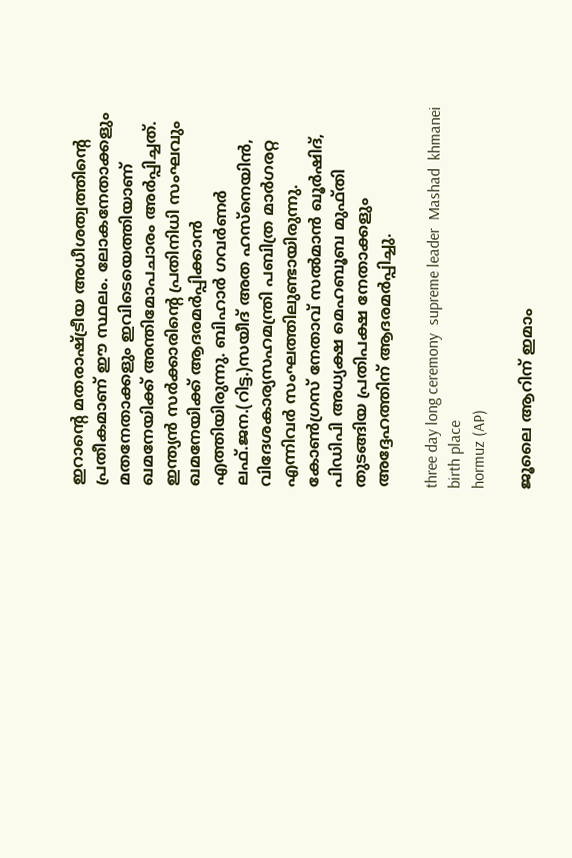ഇറാന്‍റെ മതരാഷ്‌ട്രീയ അധീശത്വത്തിന്‍റെ പ്രതീകമാണ് ഈ സ്ഥലം. ലോകനേതാക്കളും മതനേതാക്കളും ഇവിടെയെത്തിയാണ് ഖമനേയിക്ക് അന്തിമോപചാരം അര്‍പ്പിച്ചത്. ഇന്ത്യന്‍ സര്‍ക്കാരിന്‍റെ പ്രതിനിധി സംഘവും ഖമനേയിക്ക് ആദരമര്‍പ്പിക്കാന്‍ എത്തിയിരുന്നു. ബിഹാര്‍ ഗവര്‍ണര്‍ ലഫ്.ജന.(റിട്ട.)സയീദ് അത ഹസ്‌നെയിന്‍, വിദേശകാര്യസഹമന്ത്രി പബിത്ര മാര്‍ഗരറ്റ എന്നിവര്‍ സംഘത്തിലുണ്ടായിരുന്നു. കോണ്‍ഗ്രസ് നേതാവ് സല്‍മാന്‍ ഖൂര്‍ഷിദ്, പിഡിപി അധ്യക്ഷ മെഹബൂബ മുഫ്‌തി തുടങ്ങിയ പ്രതിപക്ഷ നേതാക്കളും അദ്ദേഹത്തിന് ആദരമര്‍പ്പിച്ചു.

three day long ceremony  supreme leader  Mashad  khmanei birth place
hormuz (AP)

ജൂലൈ ആറിന് ഇമാം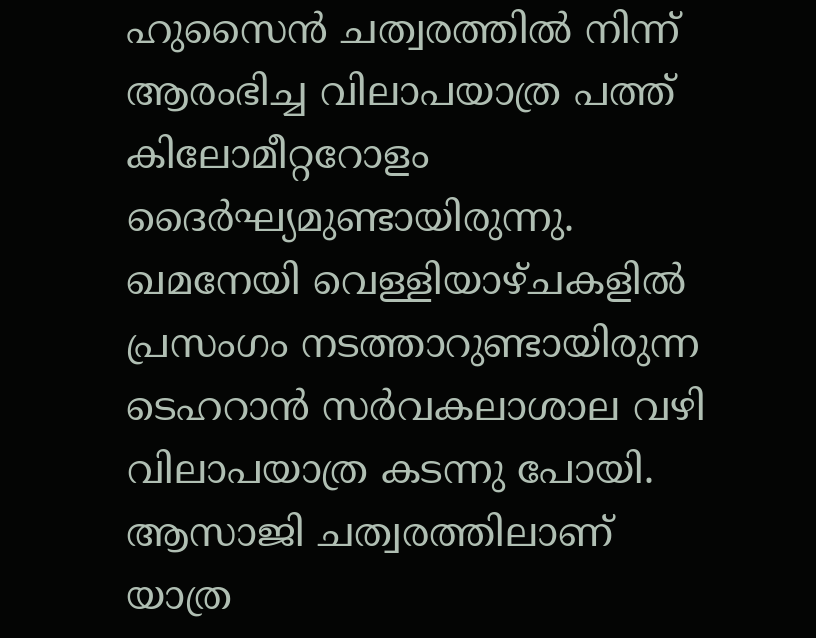ഹുസൈന്‍ ചത്വരത്തില്‍ നിന്ന് ആരംഭിച്ച വിലാപയാത്ര പത്ത് കിലോമീറ്ററോളം ദൈര്‍ഘ്യമുണ്ടായിരുന്നു. ഖമനേയി വെള്ളിയാഴ്‌ചകളില്‍ പ്രസംഗം നടത്താറുണ്ടായിരുന്ന ടെഹറാന്‍ സര്‍വകലാശാല വഴി വിലാപയാത്ര കടന്നു പോയി. ആസാജി ചത്വരത്തിലാണ് യാത്ര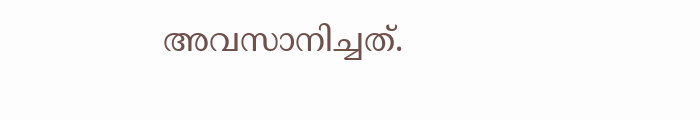അവസാനിച്ചത്.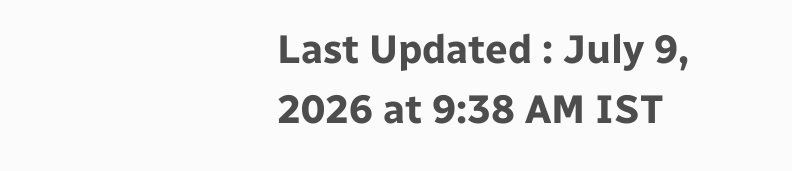Last Updated : July 9, 2026 at 9:38 AM IST